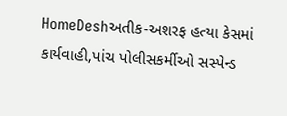HomeDeshઅતીક-અશરફ હત્યા કેસમાં કાર્યવાહી,પાંચ પોલીસકર્મીઓ સસ્પેન્ડ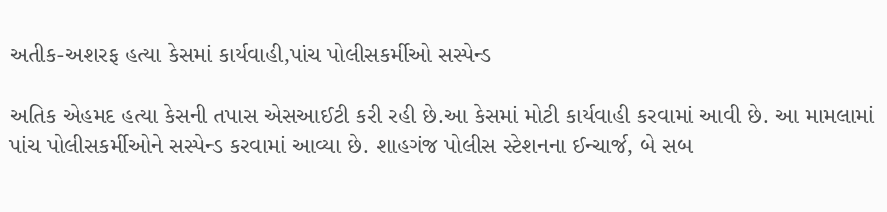અતીક-અશરફ હત્યા કેસમાં કાર્યવાહી,પાંચ પોલીસકર્મીઓ સસ્પેન્ડ

અતિક એહમદ હત્યા કેસની તપાસ એસઆઈટી કરી રહી છે.આ કેસમાં મોટી કાર્યવાહી કરવામાં આવી છે. આ મામલામાં પાંચ પોલીસકર્મીઓને સસ્પેન્ડ કરવામાં આવ્યા છે. શાહગંજ પોલીસ સ્ટેશનના ઈન્ચાર્જ, બે સબ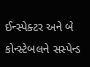ઈન્સ્પેક્ટર અને બે કોન્સ્ટેબલને સસ્પેન્ડ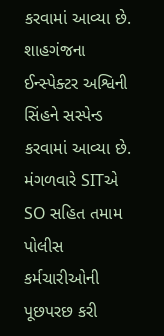કરવામાં આવ્યા છે. શાહગંજના ઈન્સ્પેક્ટર અશ્વિની સિંહને સસ્પેન્ડ કરવામાં આવ્યા છે. મંગળવારે SITએ SO સહિત તમામ પોલીસ કર્મચારીઓની પૂછપરછ કરી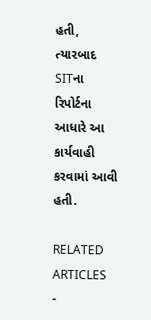હતી, ત્યારબાદ SITના રિપોર્ટના આધારે આ કાર્યવાહી કરવામાં આવી હતી.

RELATED ARTICLES
-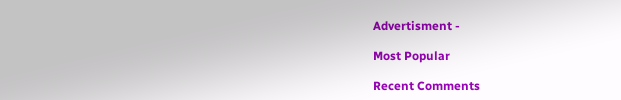Advertisment -

Most Popular

Recent Comments